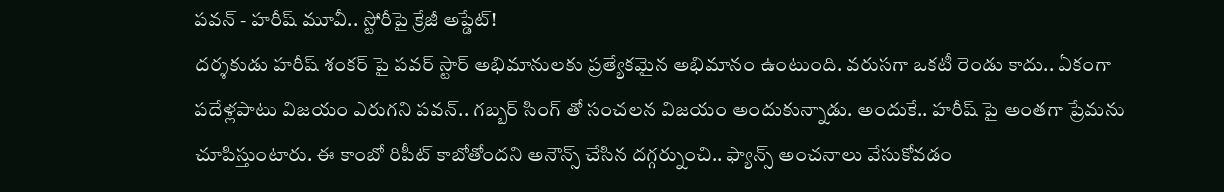పవన్ - హరీష్ మూవీ.. స్టోరీపై క్రేజీ అప్డేట్!
దర్శకుడు హరీష్ శంకర్ పై పవర్ స్టార్ అభిమానులకు ప్రత్యేకమైన అభిమానం ఉంటుంది. వరుసగా ఒకటీ రెండు కాదు.. ఏకంగా పదేళ్లపాటు విజయం ఎరుగని పవన్.. గబ్బర్ సింగ్ తో సంచలన విజయం అందుకున్నాడు. అందుకే.. హరీష్ పై అంతగా ప్రేమను చూపిస్తుంటారు. ఈ కాంబో రిపీట్ కాబోతోందని అనౌన్స్ చేసిన దగ్గర్నుంచి.. ఫ్యాన్స్ అంచనాలు వేసుకోవడం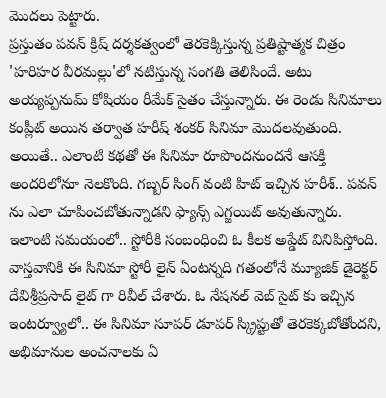మొదలు పెట్టారు.
ప్రస్తుతం పవన్ క్రిష్ దర్శకత్వంలో తెరకెక్కిస్తున్న ప్రతిష్టాత్మక చిత్రం 'హరిహర వీరమల్లు'లో నటిస్తున్న సంగతి తెలిసిందే. అటు అయ్యప్పనుమ్ కోషియం రీమేక్ సైతం చేస్తున్నారు. ఈ రెండు సినిమాలు కంప్లీట్ అయిన తర్వాత హరీష్ శంకర్ సినిమా మొదలవుతుంది. అయితే.. ఎలాంటి కథతో ఈ సినిమా రూపొందనుందనే ఆసక్తి అందరిలోనూ నెలకొంది. గబ్బర్ సింగ్ వంటి హిట్ ఇచ్చిన హరీశ్.. పవన్ ను ఎలా చూపించబోతున్నాడని ఫ్యాన్స్ ఎగ్జయిట్ అవుతున్నారు. ఇలాంటి సమయంలో.. స్టోరీకి సంబంధించి ఓ కీలక అప్డేట్ వినిపిస్తోంది.
వాస్తవానికి ఈ సినిమా స్టోరీ లైన్ ఏంటన్నది గతంలోనే మ్యూజిక్ డైరెక్టర్ దేవిశ్రీప్రసాద్ లైట్ గా రివీల్ చేశారు. ఓ నేషనల్ వెబ్ సైట్ కు ఇచ్చిన ఇంటర్వ్యూలో.. ఈ సినిమా సూపర్ డూపర్ స్క్రిప్టుతో తెరకెక్కబోతోందని, అభిమానుల అంచనాలకు ఏ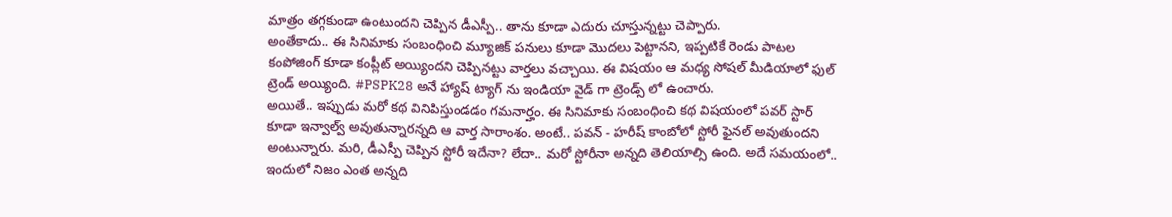మాత్రం తగ్గకుండా ఉంటుందని చెప్పిన డీఎస్పీ.. తాను కూడా ఎదురు చూస్తున్నట్టు చెప్పారు.
అంతేకాదు.. ఈ సినిమాకు సంబంధించి మ్యూజిక్ పనులు కూడా మొదలు పెట్టానని, ఇప్పటికే రెండు పాటల కంపోజింగ్ కూడా కంప్లీట్ అయ్యిందని చెప్పినట్టు వార్తలు వచ్చాయి. ఈ విషయం ఆ మధ్య సోషల్ మీడియాలో ఫుల్ ట్రెండ్ అయ్యింది. #PSPK28 అనే హ్యాష్ ట్యాగ్ ను ఇండియా వైడ్ గా ట్రెండ్స్ లో ఉంచారు.
అయితే.. ఇప్పుడు మరో కథ వినిపిస్తుండడం గమనార్హం. ఈ సినిమాకు సంబంధించి కథ విషయంలో పవర్ స్టార్ కూడా ఇన్వాల్వ్ అవుతున్నారన్నది ఆ వార్త సారాంశం. అంటే.. పవన్ - హరీష్ కాంబోలో స్టోరీ ఫైనల్ అవుతుందని అంటున్నారు. మరి, డీఎస్పీ చెప్పిన స్టోరీ ఇదేనా? లేదా.. మరో స్టోరీనా అన్నది తెలియాల్సి ఉంది. అదే సమయంలో.. ఇందులో నిజం ఎంత అన్నది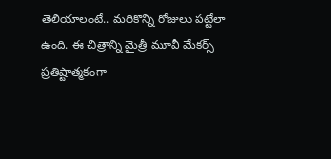తెలియాలంటే.. మరికొన్ని రోజులు పట్టేలా ఉంది. ఈ చిత్రాన్ని మైత్రీ మూవీ మేకర్స్ ప్రతిష్టాత్మకంగా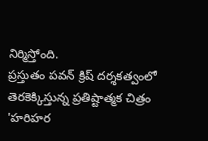నిర్మిస్తోంది.
ప్రస్తుతం పవన్ క్రిష్ దర్శకత్వంలో తెరకెక్కిస్తున్న ప్రతిష్టాత్మక చిత్రం 'హరిహర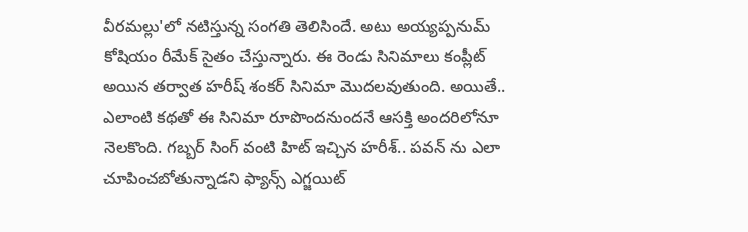వీరమల్లు'లో నటిస్తున్న సంగతి తెలిసిందే. అటు అయ్యప్పనుమ్ కోషియం రీమేక్ సైతం చేస్తున్నారు. ఈ రెండు సినిమాలు కంప్లీట్ అయిన తర్వాత హరీష్ శంకర్ సినిమా మొదలవుతుంది. అయితే.. ఎలాంటి కథతో ఈ సినిమా రూపొందనుందనే ఆసక్తి అందరిలోనూ నెలకొంది. గబ్బర్ సింగ్ వంటి హిట్ ఇచ్చిన హరీశ్.. పవన్ ను ఎలా చూపించబోతున్నాడని ఫ్యాన్స్ ఎగ్జయిట్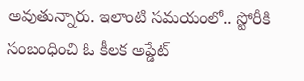అవుతున్నారు. ఇలాంటి సమయంలో.. స్టోరీకి సంబంధించి ఓ కీలక అప్డేట్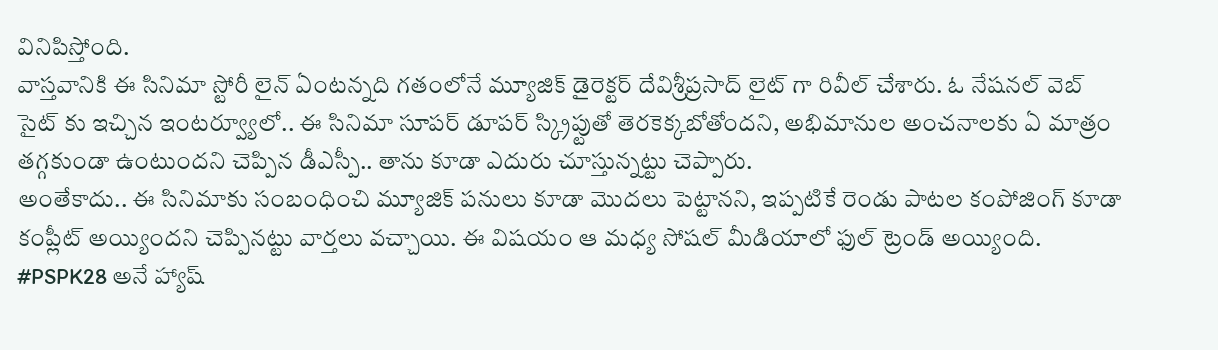వినిపిస్తోంది.
వాస్తవానికి ఈ సినిమా స్టోరీ లైన్ ఏంటన్నది గతంలోనే మ్యూజిక్ డైరెక్టర్ దేవిశ్రీప్రసాద్ లైట్ గా రివీల్ చేశారు. ఓ నేషనల్ వెబ్ సైట్ కు ఇచ్చిన ఇంటర్వ్యూలో.. ఈ సినిమా సూపర్ డూపర్ స్క్రిప్టుతో తెరకెక్కబోతోందని, అభిమానుల అంచనాలకు ఏ మాత్రం తగ్గకుండా ఉంటుందని చెప్పిన డీఎస్పీ.. తాను కూడా ఎదురు చూస్తున్నట్టు చెప్పారు.
అంతేకాదు.. ఈ సినిమాకు సంబంధించి మ్యూజిక్ పనులు కూడా మొదలు పెట్టానని, ఇప్పటికే రెండు పాటల కంపోజింగ్ కూడా కంప్లీట్ అయ్యిందని చెప్పినట్టు వార్తలు వచ్చాయి. ఈ విషయం ఆ మధ్య సోషల్ మీడియాలో ఫుల్ ట్రెండ్ అయ్యింది. #PSPK28 అనే హ్యాష్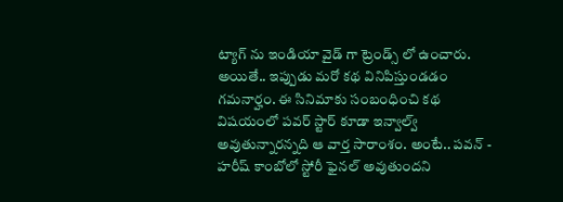ట్యాగ్ ను ఇండియా వైడ్ గా ట్రెండ్స్ లో ఉంచారు.
అయితే.. ఇప్పుడు మరో కథ వినిపిస్తుండడం గమనార్హం. ఈ సినిమాకు సంబంధించి కథ విషయంలో పవర్ స్టార్ కూడా ఇన్వాల్వ్ అవుతున్నారన్నది ఆ వార్త సారాంశం. అంటే.. పవన్ - హరీష్ కాంబోలో స్టోరీ ఫైనల్ అవుతుందని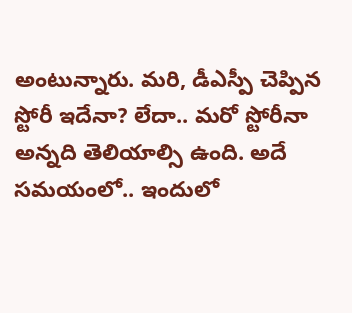అంటున్నారు. మరి, డీఎస్పీ చెప్పిన స్టోరీ ఇదేనా? లేదా.. మరో స్టోరీనా అన్నది తెలియాల్సి ఉంది. అదే సమయంలో.. ఇందులో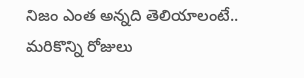నిజం ఎంత అన్నది తెలియాలంటే.. మరికొన్ని రోజులు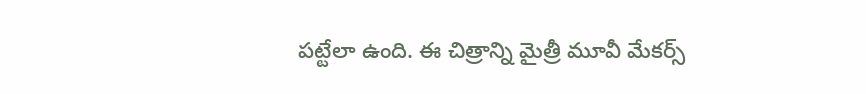పట్టేలా ఉంది. ఈ చిత్రాన్ని మైత్రీ మూవీ మేకర్స్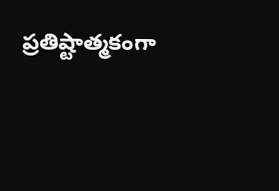ప్రతిష్టాత్మకంగా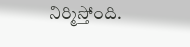నిర్మిస్తోంది.